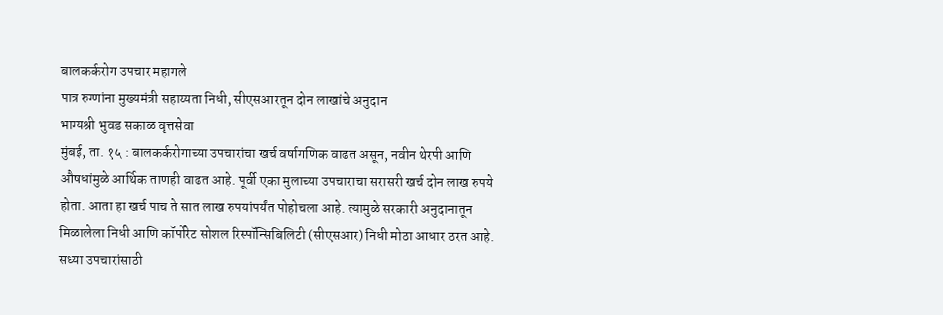बालकर्करोग उपचार महागले
पात्र रुग्णांना मुख्यमंत्री सहाय्यता निधी, सीएसआरतून दोन लाखांचे अनुदान
भाग्यश्री भुवड सकाळ वृत्तसेवा
मुंबई, ता. १५ : बालकर्करोगाच्या उपचारांचा खर्च वर्षागणिक वाढत असून, नवीन थेरपी आणि औषधांमुळे आर्थिक ताणही वाढत आहे. पूर्वी एका मुलाच्या उपचाराचा सरासरी खर्च दोन लाख रुपये होता. आता हा खर्च पाच ते सात लाख रुपयांपर्यंत पोहोचला आहे. त्यामुळे सरकारी अनुदानातून मिळालेला निधी आणि कॉर्पोरेट सोशल रिस्पॉन्सिबिलिटी (सीएसआर) निधी मोठा आधार ठरत आहे.
सध्या उपचारांसाठी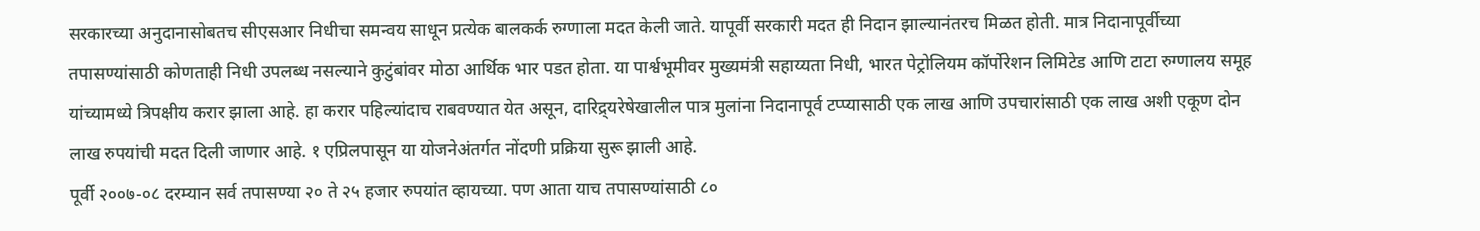सरकारच्या अनुदानासोबतच सीएसआर निधीचा समन्वय साधून प्रत्येक बालकर्क रुग्णाला मदत केली जाते. यापूर्वी सरकारी मदत ही निदान झाल्यानंतरच मिळत होती. मात्र निदानापूर्वीच्या तपासण्यांसाठी कोणताही निधी उपलब्ध नसल्याने कुटुंबांवर मोठा आर्थिक भार पडत होता. या पार्श्वभूमीवर मुख्यमंत्री सहाय्यता निधी, भारत पेट्रोलियम कॉर्पोरेशन लिमिटेड आणि टाटा रुग्णालय समूह यांच्यामध्ये त्रिपक्षीय करार झाला आहे. हा करार पहिल्यांदाच राबवण्यात येत असून, दारिद्र्यरेषेखालील पात्र मुलांना निदानापूर्व टप्प्यासाठी एक लाख आणि उपचारांसाठी एक लाख अशी एकूण दोन लाख रुपयांची मदत दिली जाणार आहे. १ एप्रिलपासून या योजनेअंतर्गत नोंदणी प्रक्रिया सुरू झाली आहे.
पूर्वी २००७-०८ दरम्यान सर्व तपासण्या २० ते २५ हजार रुपयांत व्हायच्या. पण आता याच तपासण्यांसाठी ८०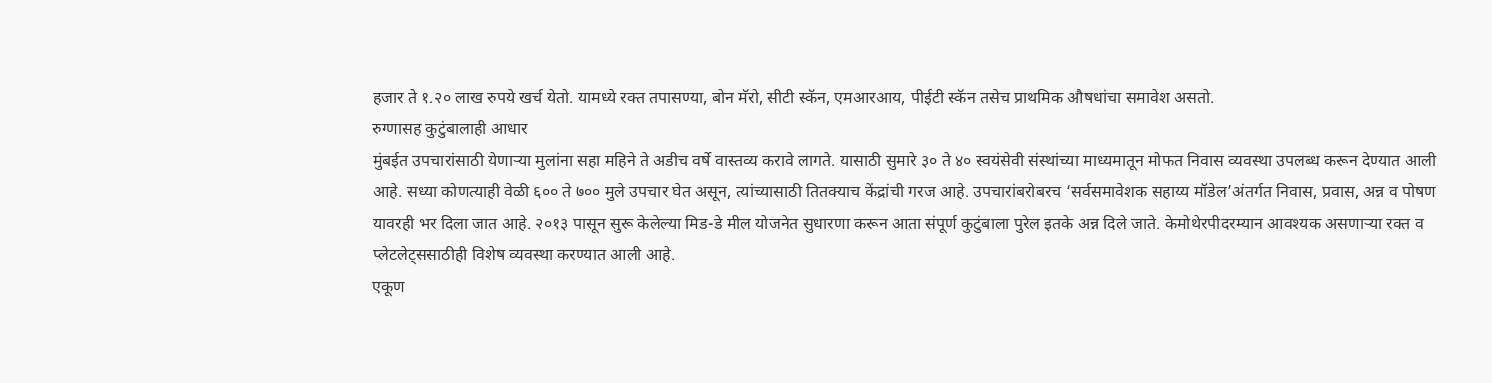हजार ते १.२० लाख रुपये खर्च येतो. यामध्ये रक्त तपासण्या, बोन मॅरो, सीटी स्कॅन, एमआरआय, पीईटी स्कॅन तसेच प्राथमिक औषधांचा समावेश असतो.
रुग्णासह कुटुंबालाही आधार
मुंबईत उपचारांसाठी येणाऱ्या मुलांना सहा महिने ते अडीच वर्षे वास्तव्य करावे लागते. यासाठी सुमारे ३० ते ४० स्वयंसेवी संस्थांच्या माध्यमातून मोफत निवास व्यवस्था उपलब्ध करून देण्यात आली आहे. सध्या कोणत्याही वेळी ६०० ते ७०० मुले उपचार घेत असून, त्यांच्यासाठी तितक्याच केंद्रांची गरज आहे. उपचारांबरोबरच ‘सर्वसमावेशक सहाय्य मॉडेल’अंतर्गत निवास, प्रवास, अन्न व पोषण यावरही भर दिला जात आहे. २०१३ पासून सुरू केलेल्या मिड-डे मील योजनेत सुधारणा करून आता संपूर्ण कुटुंबाला पुरेल इतके अन्न दिले जाते. केमोथेरपीदरम्यान आवश्यक असणाऱ्या रक्त व प्लेटलेट्ससाठीही विशेष व्यवस्था करण्यात आली आहे.
एकूण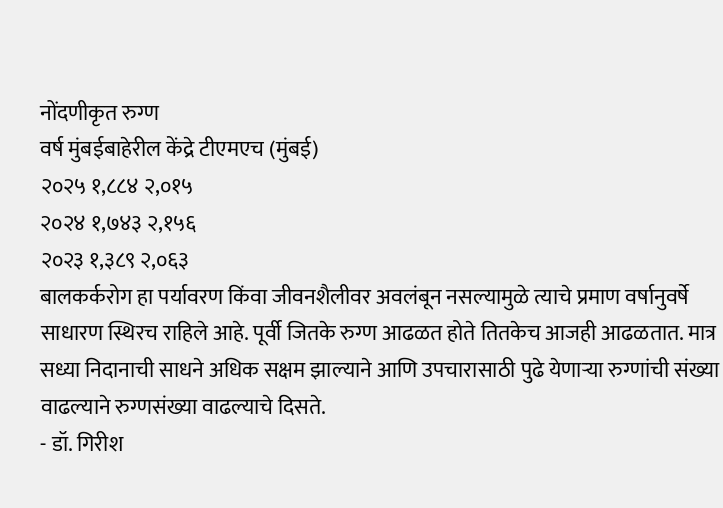नोंदणीकृत रुग्ण
वर्ष मुंबईबाहेरील केंद्रे टीएमएच (मुंबई)
२०२५ १,८८४ २,०१५
२०२४ १,७४३ २,१५६
२०२३ १,३८९ २,०६३
बालकर्करोग हा पर्यावरण किंवा जीवनशैलीवर अवलंबून नसल्यामुळे त्याचे प्रमाण वर्षानुवर्षे साधारण स्थिरच राहिले आहे. पूर्वी जितके रुग्ण आढळत होते तितकेच आजही आढळतात. मात्र सध्या निदानाची साधने अधिक सक्षम झाल्याने आणि उपचारासाठी पुढे येणाऱ्या रुग्णांची संख्या वाढल्याने रुग्णसंख्या वाढल्याचे दिसते.
- डॉ. गिरीश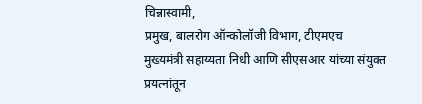चिन्नास्वामी,
प्रमुख, बालरोग ऑन्कोलॉजी विभाग, टीएमएच
मुख्यमंत्री सहाय्यता निधी आणि सीएसआर यांच्या संयुक्त प्रयत्नांतून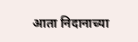आता निदानाच्या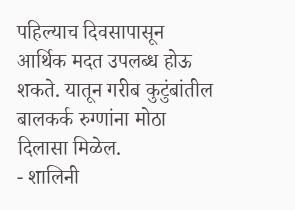पहिल्याच दिवसापासून आर्थिक मदत उपलब्ध होऊ शकते. यातून गरीब कुटुंबांतील बालकर्क रुग्णांना मोठा दिलासा मिळेल.
- शालिनी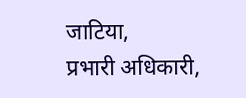जाटिया,
प्रभारी अधिकारी,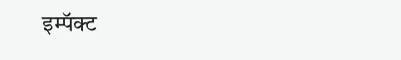इम्पॅक्ट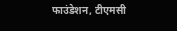फाउंडेशन, टीएमसी